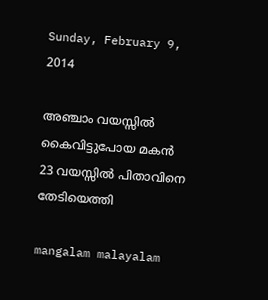Sunday, February 9, 2014

അഞ്ചാം വയസ്സില്‍ കൈവിട്ടുപോയ മകന്‍ 23 വയസ്സില്‍ പിതാവിനെ തേടിയെത്തി

mangalam malayalam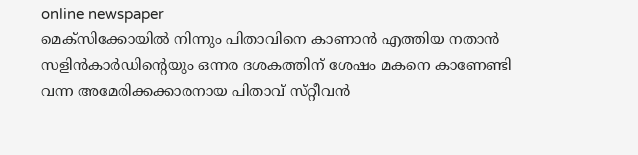online newspaper
മെക്‌സിക്കോയില്‍ നിന്നും പിതാവിനെ കാണാന്‍ എത്തിയ നതാന്‍ സളിന്‍കാര്‍ഡിന്റെയും ഒന്നര ദശകത്തിന്‌ ശേഷം മകനെ കാണേണ്ടി വന്ന അമേരിക്കക്കാരനായ പിതാവ്‌ സ്‌റ്റീവന്‍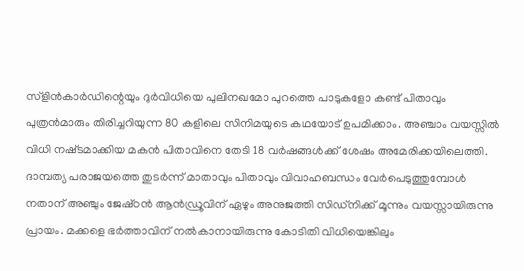സ്‌ളിന്‍കാര്‍ഡിന്റെയും ദുര്‍വിധിയെ പുലിനഖമോ പുറത്തെ പാടുകളോ കണ്ട്‌ പിതാവും പുത്രന്‍മാരും തിരിച്ചറിയുന്ന 80 കളിലെ സിനിമയുടെ കഥയോട്‌ ഉപമിക്കാം. അഞ്ചാം വയസ്സില്‍ വിധി നഷ്‌ടമാക്കിയ മകന്‍ പിതാവിനെ തേടി 18 വര്‍ഷങ്ങള്‍ക്ക്‌ ശേഷം അമേരിക്കയിലെത്തി.
ദാമ്പത്യ പരാജയത്തെ തുടര്‍ന്ന്‌ മാതാവും പിതാവും വിവാഹബന്ധം വേര്‍പെടുത്തുമ്പോള്‍ നതാന്‌ അഞ്ചും ജേഷ്‌ഠന്‍ ആന്‍ഡ്രൂവിന്‌ ഏഴും അനുജത്തി സിഡ്‌നിക്ക്‌ മൂന്നും വയസ്സായിരുന്നു പ്രായം. മക്കളെ ഭര്‍ത്താവിന്‌ നല്‍കാനായിരുന്നു കോടിതി വിധിയെങ്കിലും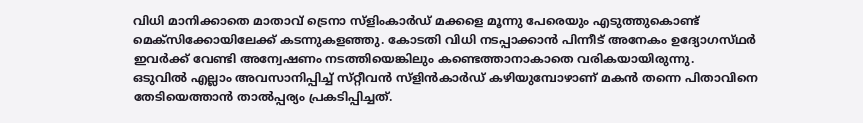വിധി മാനിക്കാതെ മാതാവ്‌ ട്രെനാ സ്‌ളിംകാര്‍ഡ്‌ മക്കളെ മൂന്നു പേരെയും എടുത്തുകൊണ്ട്‌ മെക്‌സിക്കോയിലേക്ക്‌ കടന്നുകളഞ്ഞു. കോടതി വിധി നടപ്പാക്കാന്‍ പിന്നീട്‌ അനേകം ഉദ്യോഗസ്‌ഥര്‍ ഇവര്‍ക്ക്‌ വേണ്ടി അന്വേഷണം നടത്തിയെങ്കിലും കണ്ടെത്താനാകാതെ വരികയായിരുന്നു.
ഒടുവില്‍ എല്ലാം അവസാനിപ്പിച്ച്‌ സ്‌റ്റീവന്‍ സ്‌ളിന്‍കാര്‍ഡ്‌ കഴിയുമ്പോഴാണ്‌ മകന്‍ തന്നെ പിതാവിനെ തേടിയെത്താന്‍ താല്‍പ്പര്യം പ്രകടിപ്പിച്ചത്‌.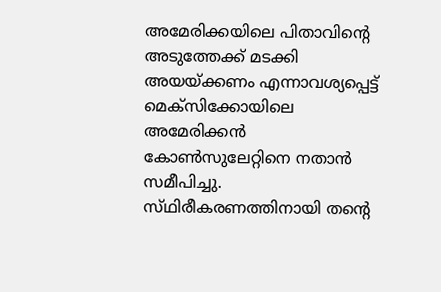അമേരിക്കയിലെ പിതാവിന്റെ അടുത്തേക്ക്‌ മടക്കി അയയ്‌ക്കണം എന്നാവശ്യപ്പെട്ട്‌ മെക്‌സിക്കോയിലെ അമേരിക്കന്‍ കോണ്‍സുലേറ്റിനെ നതാന്‍ സമീപിച്ചു. സ്‌ഥിരീകരണത്തിനായി തന്റെ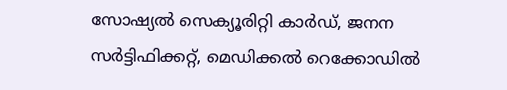സോഷ്യല്‍ സെക്യൂരിറ്റി കാര്‍ഡ്‌, ജനന സര്‍ട്ടിഫിക്കറ്റ്‌, മെഡിക്കല്‍ റെക്കോഡില്‍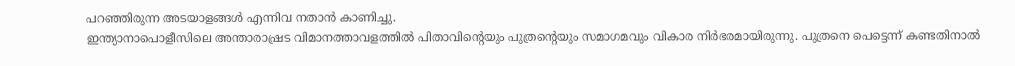പറഞ്ഞിരുന്ന അടയാളങ്ങള്‍ എന്നിവ നതാന്‍ കാണിച്ചു.
ഇന്ത്യാനാപൊളീസിലെ അന്താരാഷ്രട വിമാനത്താവളത്തില്‍ പിതാവിന്റെയും പുത്രന്റെയും സമാഗമവും വികാര നിര്‍ഭരമായിരുന്നു. പുത്രനെ പെട്ടെന്ന്‌ കണ്ടതിനാല്‍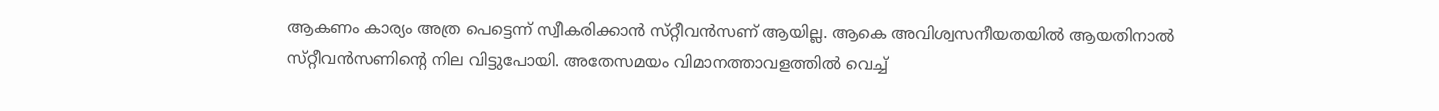ആകണം കാര്യം അത്ര പെട്ടെന്ന്‌ സ്വീകരിക്കാന്‍ സ്‌റ്റീവന്‍സണ്‌ ആയില്ല. ആകെ അവിശ്വസനീയതയില്‍ ആയതിനാല്‍ സ്‌റ്റീവന്‍സണിന്റെ നില വിട്ടുപോയി. അതേസമയം വിമാനത്താവളത്തില്‍ വെച്ച്‌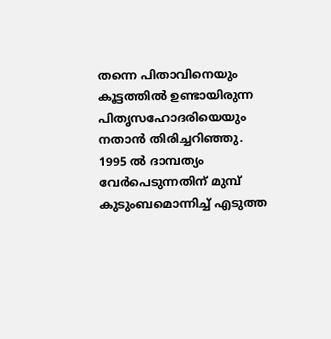തന്നെ പിതാവിനെയും കൂട്ടത്തില്‍ ഉണ്ടായിരുന്ന പിതൃസഹോദരിയെയും നതാന്‍ തിരിച്ചറിഞ്ഞു. 1995 ല്‍ ദാമ്പത്യം വേര്‍പെടുന്നതിന്‌ മുമ്പ്‌ കുടുംബമൊന്നിച്ച്‌ എടുത്ത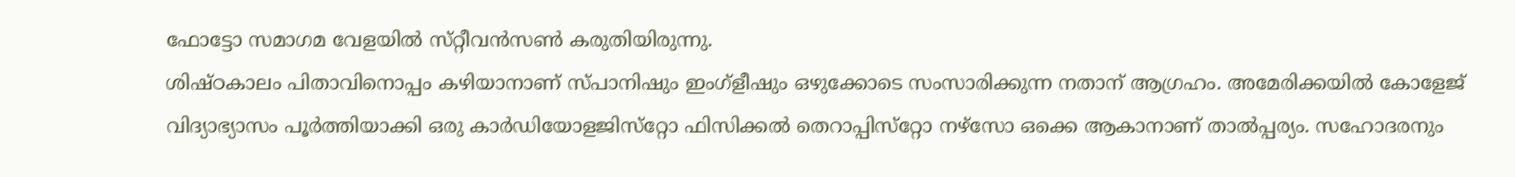ഫോട്ടോ സമാഗമ വേളയില്‍ സ്‌റ്റീവന്‍സണ്‍ കരുതിയിരുന്നു.
ശിഷ്‌ഠകാലം പിതാവിനൊപ്പം കഴിയാനാണ്‌ സ്‌പാനിഷും ഇംഗ്‌ളീഷും ഒഴുക്കോടെ സംസാരിക്കുന്ന നതാന്‌ ആഗ്രഹം. അമേരിക്കയില്‍ കോളേജ്‌ വിദ്യാഭ്യാസം പൂര്‍ത്തിയാക്കി ഒരു കാര്‍ഡിയോളജിസ്‌റ്റോ ഫിസിക്കല്‍ തെറാപ്പിസ്‌റ്റോ നഴ്‌സോ ഒക്കെ ആകാനാണ്‌ താല്‍പ്പര്യം. സഹോദരനും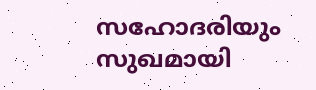സഹോദരിയും സുഖമായി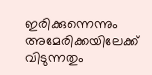ഇരിക്കുന്നെന്നും അമേരിക്കയിലേക്ക്‌ വിടുന്നതും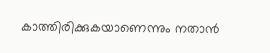കാത്തിരിക്കുകയാണെന്നും നതാന്‍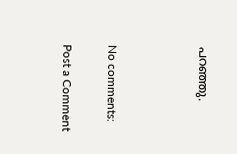പറഞ്ഞു.



No comments:

Post a Comment